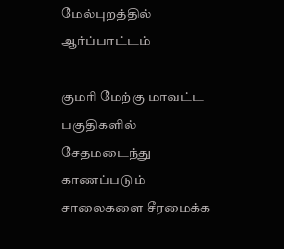மேல்புறத்தில் ஆர்ப்பாட்டம்

குமரி மேற்கு மாவட்ட பகுதிகளில் சேதமடைந்து காணப்படும் சாலைகளை சீரமைக்க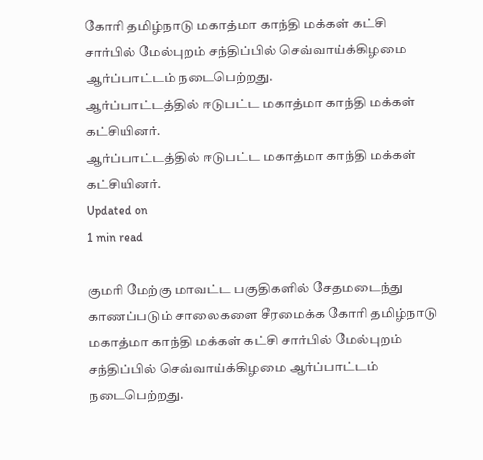கோரி தமிழ்நாடு மகாத்மா காந்தி மக்கள் கட்சி சார்பில் மேல்புறம் சந்திப்பில் செவ்வாய்க்கிழமை ஆர்ப்பாட்டம் நடைபெற்றது.
ஆர்ப்பாட்டத்தில் ஈடுபட்ட மகாத்மா காந்தி மக்கள் கட்சியினர்.
ஆர்ப்பாட்டத்தில் ஈடுபட்ட மகாத்மா காந்தி மக்கள் கட்சியினர்.
Updated on
1 min read

குமரி மேற்கு மாவட்ட பகுதிகளில் சேதமடைந்து காணப்படும் சாலைகளை சீரமைக்க கோரி தமிழ்நாடு மகாத்மா காந்தி மக்கள் கட்சி சார்பில் மேல்புறம் சந்திப்பில் செவ்வாய்க்கிழமை ஆர்ப்பாட்டம் நடைபெற்றது.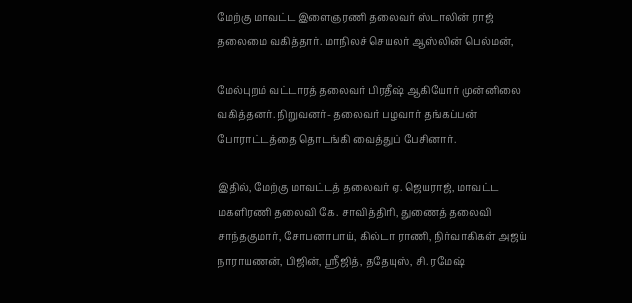மேற்கு மாவட்ட இளைஞரணி தலைவர் ஸ்டாலின் ராஜ் தலைமை வகித்தார். மாநிலச் செயலர் ஆஸ்லின் பெல்மன்,

மேல்புறம் வட்டாரத் தலைவர் பிரதீஷ் ஆகியோர் முன்னிலை வகித்தனர். நிறுவனர்- தலைவர் பழவார் தங்கப்பன் போராட்டத்தை தொடங்கி வைத்துப் பேசினார்.

இதில், மேற்கு மாவட்டத் தலைவர் ஏ. ஜெயராஜ், மாவட்ட மகளிரணி தலைவி கே. சாவித்திரி, துணைத் தலைவி சாந்தகுமார், சோபனாபாய், கில்டா ராணி, நிர்வாகிகள் அஜய் நாராயணன், பிஜின், ஸ்ரீஜித், ததேயுஸ், சி. ரமேஷ்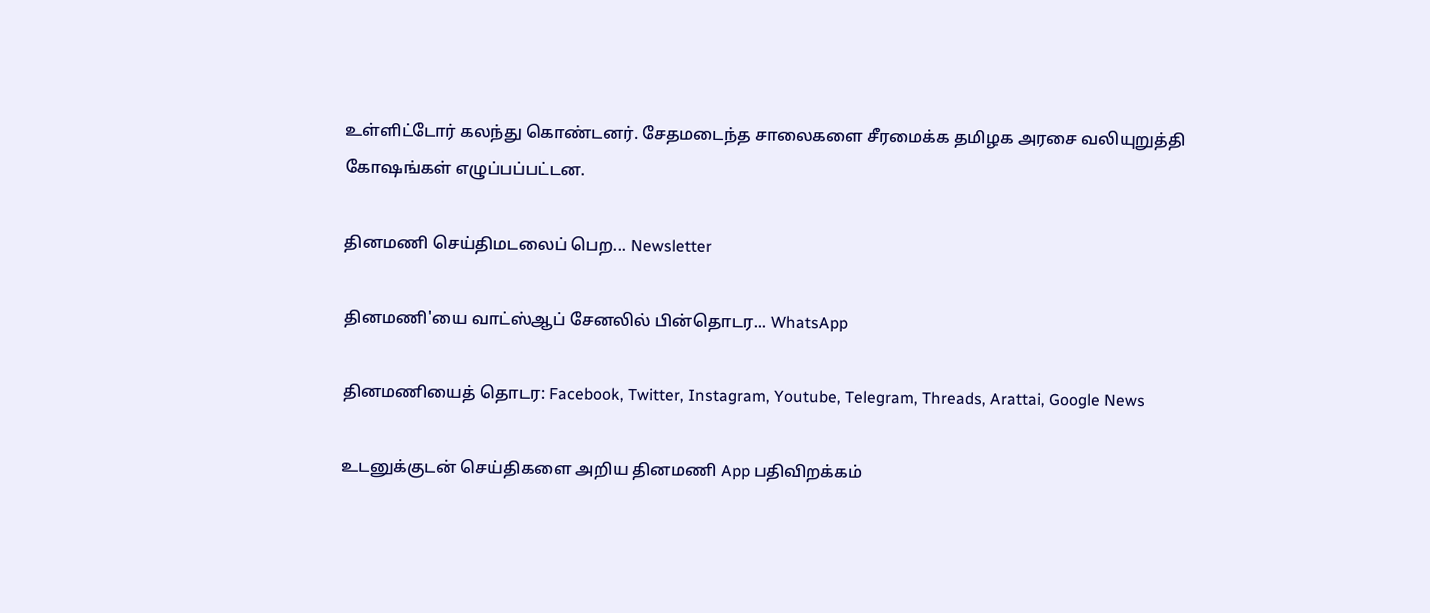உள்ளிட்டோர் கலந்து கொண்டனர். சேதமடைந்த சாலைகளை சீரமைக்க தமிழக அரசை வலியுறுத்தி கோஷங்கள் எழுப்பப்பட்டன.

தினமணி செய்திமடலைப் பெற... Newsletter

தினமணி'யை வாட்ஸ்ஆப் சேனலில் பின்தொடர... WhatsApp

தினமணியைத் தொடர: Facebook, Twitter, Instagram, Youtube, Telegram, Threads, Arattai, Google News

உடனுக்குடன் செய்திகளை அறிய தினமணி App பதிவிறக்கம்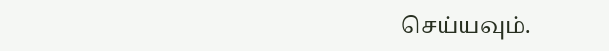செய்யவும்.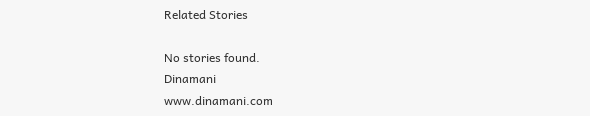Related Stories

No stories found.
Dinamani
www.dinamani.com